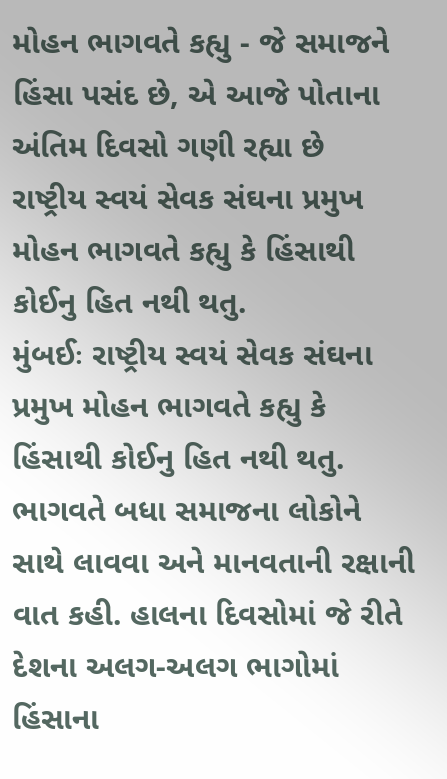મોહન ભાગવતે કહ્યુ - જે સમાજને હિંસા પસંદ છે, એ આજે પોતાના અંતિમ દિવસો ગણી રહ્યા છે
રાષ્ટ્રીય સ્વયં સેવક સંઘના પ્રમુખ મોહન ભાગવતે કહ્યુ કે હિંસાથી કોઈનુ હિત નથી થતુ.
મુંબઈઃ રાષ્ટ્રીય સ્વયં સેવક સંઘના પ્રમુખ મોહન ભાગવતે કહ્યુ કે હિંસાથી કોઈનુ હિત નથી થતુ. ભાગવતે બધા સમાજના લોકોને સાથે લાવવા અને માનવતાની રક્ષાની વાત કહી. હાલના દિવસોમાં જે રીતે દેશના અલગ-અલગ ભાગોમાં હિંસાના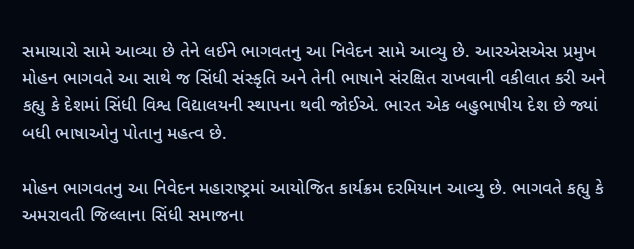સમાચારો સામે આવ્યા છે તેને લઈને ભાગવતનુ આ નિવેદન સામે આવ્યુ છે. આરએસએસ પ્રમુખ મોહન ભાગવતે આ સાથે જ સિંધી સંસ્કૃતિ અને તેની ભાષાને સંરક્ષિત રાખવાની વકીલાત કરી અને કહ્યુ કે દેશમાં સિંધી વિશ્વ વિદ્યાલયની સ્થાપના થવી જોઈએ. ભારત એક બહુભાષીય દેશ છે જ્યાં બધી ભાષાઓનુ પોતાનુ મહત્વ છે.

મોહન ભાગવતનુ આ નિવેદન મહારાષ્ટ્રમાં આયોજિત કાર્યક્રમ દરમિયાન આવ્યુ છે. ભાગવતે કહ્યુ કે અમરાવતી જિલ્લાના સિંધી સમાજના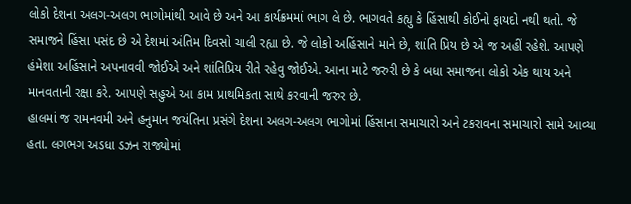લોકો દેશના અલગ-અલગ ભાગોમાંથી આવે છે અને આ કાર્યક્રમમાં ભાગ લે છે. ભાગવતે કહ્યુ કે હિંસાથી કોઈનો ફાયદો નથી થતો. જે સમાજને હિંસા પસંદ છે એ દેશમાં અંતિમ દિવસો ચાલી રહ્યા છે. જે લોકો અહિંસાને માને છે, શાંતિ પ્રિય છે એ જ અહીં રહેશે. આપણે હંમેશા અહિંસાને અપનાવવી જોઈએ અને શાંતિપ્રિય રીતે રહેવુ જોઈએ. આના માટે જરુરી છે કે બધા સમાજના લોકો એક થાય અને માનવતાની રક્ષા કરે. આપણે સહુએ આ કામ પ્રાથમિકતા સાથે કરવાની જરુર છે.
હાલમાં જ રામનવમી અને હનુમાન જયંતિના પ્રસંગે દેશના અલગ-અલગ ભાગોમાં હિંસાના સમાચારો અને ટકરાવના સમાચારો સામે આવ્યા હતા. લગભગ અડધા ડઝન રાજ્યોમાં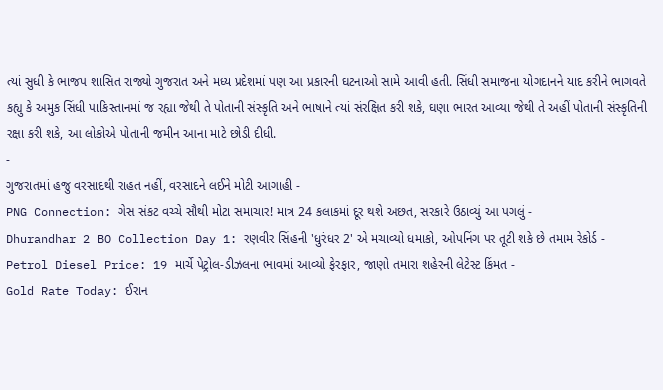ત્યાં સુધી કે ભાજપ શાસિત રાજ્યો ગુજરાત અને મધ્ય પ્રદેશમાં પણ આ પ્રકારની ઘટનાઓ સામે આવી હતી. સિંધી સમાજના યોગદાનને યાદ કરીને ભાગવતે કહ્યુ કે અમુક સિંધી પાકિસ્તાનમાં જ રહ્યા જેથી તે પોતાની સંસ્કૃતિ અને ભાષાને ત્યાં સંરક્ષિત કરી શકે, ઘણા ભારત આવ્યા જેથી તે અહીં પોતાની સંસ્કૃતિની રક્ષા કરી શકે, આ લોકોએ પોતાની જમીન આના માટે છોડી દીધી.
-
ગુજરાતમાં હજુ વરસાદથી રાહત નહીં, વરસાદને લઈને મોટી આગાહી -
PNG Connection: ગેસ સંકટ વચ્ચે સૌથી મોટા સમાચાર! માત્ર 24 કલાકમાં દૂર થશે અછત, સરકારે ઉઠાવ્યું આ પગલું -
Dhurandhar 2 BO Collection Day 1: રણવીર સિંહની 'ધુરંધર 2' એ મચાવ્યો ધમાકો, ઓપનિંગ પર તૂટી શકે છે તમામ રેકોર્ડ -
Petrol Diesel Price: 19 માર્ચે પેટ્રોલ-ડીઝલના ભાવમાં આવ્યો ફેરફાર, જાણો તમારા શહેરની લેટેસ્ટ કિંમત -
Gold Rate Today: ઈરાન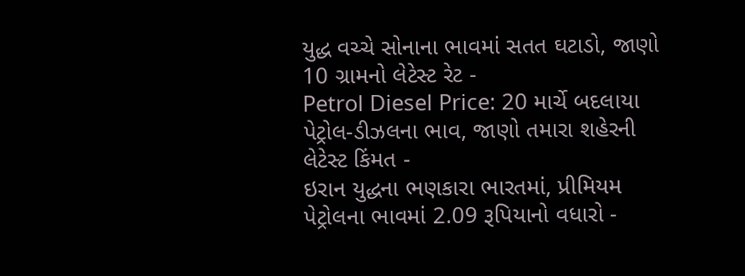યુદ્ધ વચ્ચે સોનાના ભાવમાં સતત ઘટાડો, જાણો 10 ગ્રામનો લેટેસ્ટ રેટ -
Petrol Diesel Price: 20 માર્ચે બદલાયા પેટ્રોલ-ડીઝલના ભાવ, જાણો તમારા શહેરની લેટેસ્ટ કિંમત -
ઇરાન યુદ્ધના ભણકારા ભારતમાં, પ્રીમિયમ પેટ્રોલના ભાવમાં 2.09 રૂપિયાનો વધારો -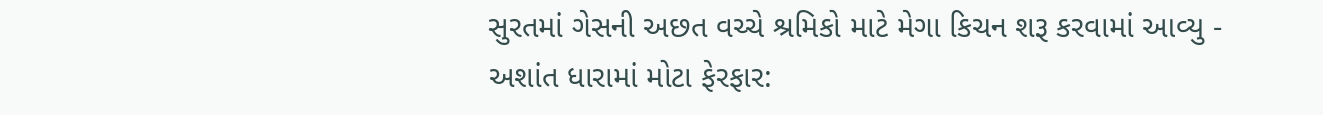સુરતમાં ગેસની અછત વચ્ચે શ્રમિકો માટે મેગા કિચન શરૂ કરવામાં આવ્યુ -
અશાંત ધારામાં મોટા ફેરફાર: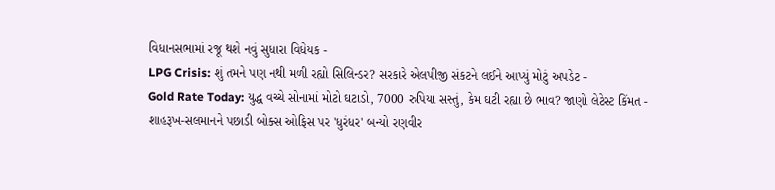વિધાનસભામાં રજૂ થશે નવું સુધારા વિધેયક -
LPG Crisis: શું તમને પણ નથી મળી રહ્યો સિલિન્ડર? સરકારે એલપીજી સંકટને લઈને આપ્યું મોટું અપડેટ -
Gold Rate Today: યુદ્ધ વચ્ચે સોનામાં મોટો ઘટાડો, 7000 રુપિયા સસ્તું, કેમ ઘટી રહ્યા છે ભાવ? જાણો લેટેસ્ટ કિંમત -
શાહરૂખ-સલમાનને પછાડી બોક્સ ઓફિસ પર 'ધુરંધર' બન્યો રણવીર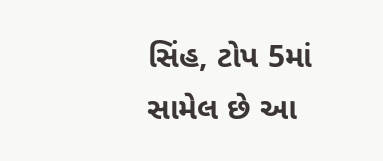સિંહ, ટોપ 5માં સામેલ છે આ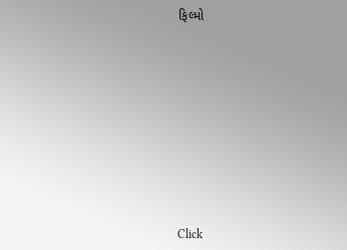ફિલ્મો











Click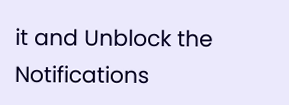it and Unblock the Notifications